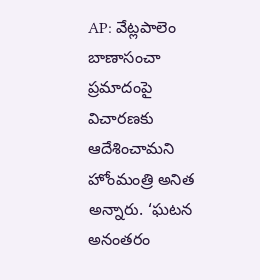AP: వేట్లపాలెం బాణాసంచా ప్రమాదంపై విచారణకు ఆదేశించామని హోంమంత్రి అనిత అన్నారు. ‘ఘటన అనంతరం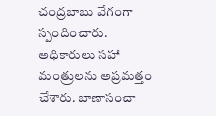చంద్రబాబు వేగంగా స్పందించారు. అధికారులు సహా మంత్రులను అప్రమత్తం చేశారు. బాణాసంచా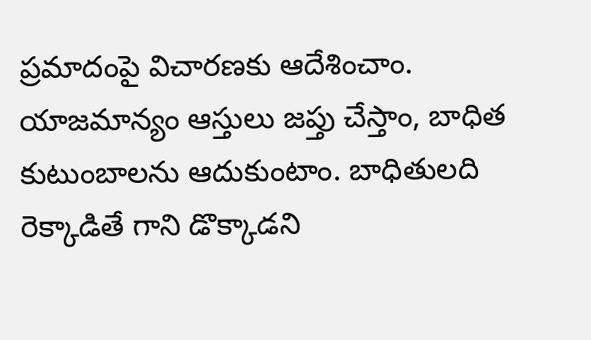ప్రమాదంపై విచారణకు ఆదేశించాం. యాజమాన్యం ఆస్తులు జప్తు చేస్తాం, బాధిత కుటుంబాలను ఆదుకుంటాం. బాధితులది రెక్కాడితే గాని డొక్కాడని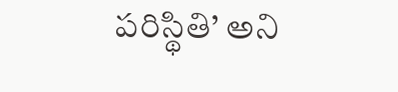పరిస్థితి’ అని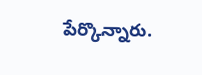పేర్కొన్నారు.